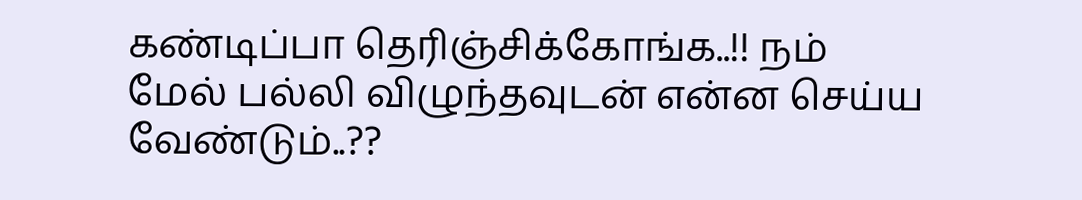கண்டிப்பா தெரிஞ்சிக்கோங்க..!! நம் மேல் பல்லி விழுந்தவுடன் என்ன செய்ய வேண்டும்..??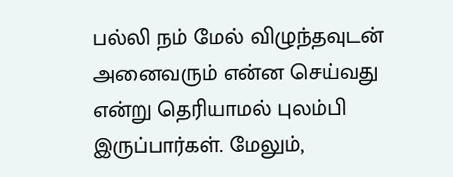பல்லி நம் மேல் விழுந்தவுடன் அனைவரும் என்ன செய்வது என்று தெரியாமல் புலம்பி இருப்பார்கள். மேலும்,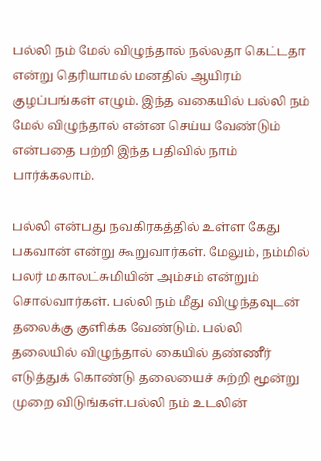பல்லி நம் மேல் விழுந்தால் நல்லதா கெட்டதா என்று தெரியாமல் மனதில் ஆயிரம் குழப்பங்கள் எழும். இந்த வகையில் பல்லி நம் மேல் விழுந்தால் என்ன செய்ய வேண்டும் என்பதை பற்றி இந்த பதிவில் நாம் பார்க்கலாம்.

பல்லி என்பது நவகிரகத்தில் உள்ள கேது பகவான் என்று கூறுவார்கள். மேலும், நம்மில் பலர் மகாலட்சுமியின் அம்சம் என்றும் சொல்வார்கள். பல்லி நம் மீது விழுந்தவுடன் தலைக்கு குளிக்க வேண்டும். பல்லி‌ தலையில் விழுந்தால் கையில் தண்ணீர் எடுத்துக் கொண்டு தலையைச் சுற்றி மூன்று முறை விடுங்கள்.பல்லி நம் உடலின்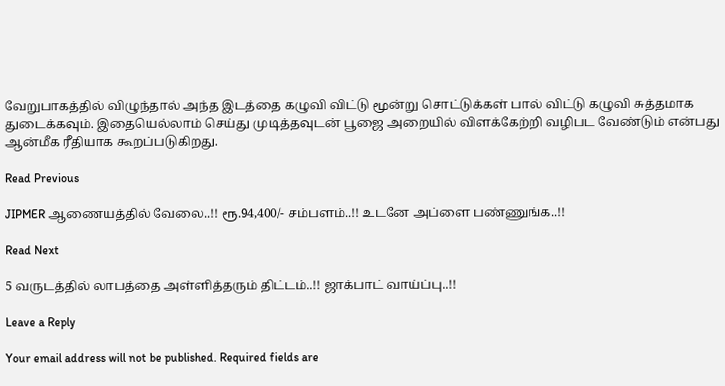வேறுபாகத்தில் விழுந்தால் அந்த இடத்தை கழுவி விட்டு மூன்று சொட்டுக்கள் பால் விட்டு கழுவி சுத்தமாக துடைக்கவும். இதையெல்லாம் செய்து முடித்தவுடன் பூஜை அறையில் விளக்கேற்றி வழிபட வேண்டும் என்பது ஆன்மீக ரீதியாக கூறப்படுகிறது.

Read Previous

JIPMER ஆணையத்தில் வேலை..!! ரூ.94,400/- சம்பளம்..!! உடனே அப்ளை பண்ணுங்க..!!

Read Next

5 வருடத்தில் லாபத்தை அள்ளித்தரும் திட்டம்..!! ஜாக்பாட் வாய்ப்பு..!!

Leave a Reply

Your email address will not be published. Required fields are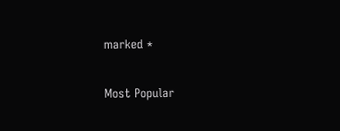marked *

Most Popular